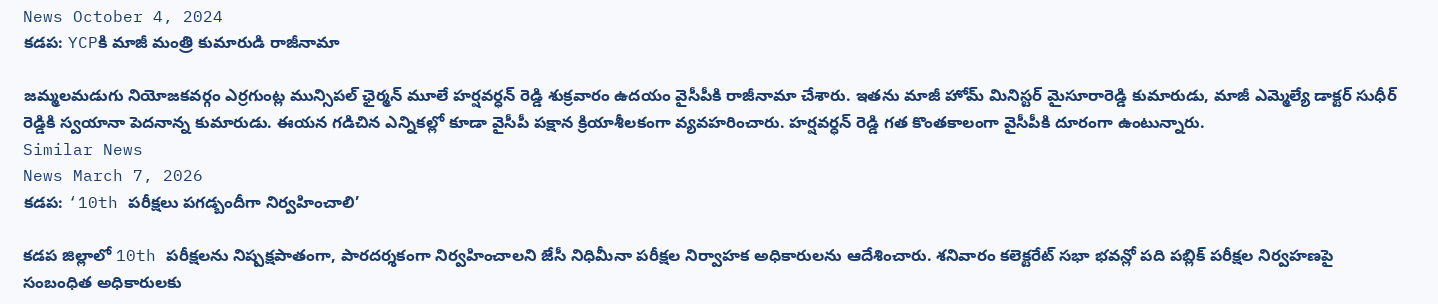News October 4, 2024
కడప: YCPకి మాజీ మంత్రి కుమారుడి రాజీనామా

జమ్మలమడుగు నియోజకవర్గం ఎర్రగుంట్ల మున్సిపల్ ఛైర్మన్ మూలే హర్షవర్ధన్ రెడ్డి శుక్రవారం ఉదయం వైసీపీకి రాజీనామా చేశారు. ఇతను మాజీ హోమ్ మినిస్టర్ మైసూరారెడ్డి కుమారుడు, మాజీ ఎమ్మెల్యే డాక్టర్ సుధీర్ రెడ్డికి స్వయానా పెదనాన్న కుమారుడు. ఈయన గడిచిన ఎన్నికల్లో కూడా వైసీపీ పక్షాన క్రియాశీలకంగా వ్యవహరించారు. హర్షవర్ధన్ రెడ్డి గత కొంతకాలంగా వైసీపీకి దూరంగా ఉంటున్నారు.
Similar News
News March 7, 2026
కడప: ‘10th పరీక్షలు పగడ్బందీగా నిర్వహించాలి’

కడప జిల్లాలో 10th పరీక్షలను నిష్పక్షపాతంగా, పారదర్శకంగా నిర్వహించాలని జేసీ నిధిమీనా పరీక్షల నిర్వాహక అధికారులను ఆదేశించారు. శనివారం కలెక్టరేట్ సభా భవన్లో పది పబ్లిక్ పరీక్షల నిర్వహణపై సంబంధిత అధికారులకు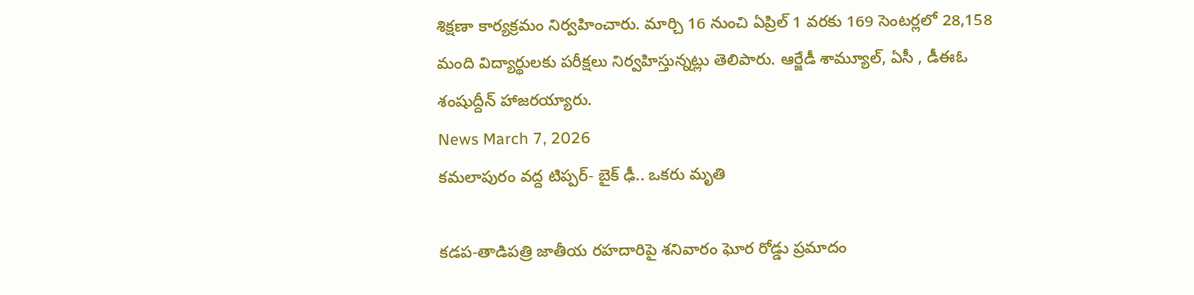శిక్షణా కార్యక్రమం నిర్వహించారు. మార్చి 16 నుంచి ఏప్రిల్ 1 వరకు 169 సెంటర్లలో 28,158 మంది విద్యార్థులకు పరీక్షలు నిర్వహిస్తున్నట్లు తెలిపారు. ఆర్జేడీ శామ్యూల్, ఏసీ , డీఈఓ శంషుద్దీన్ హాజరయ్యారు.
News March 7, 2026
కమలాపురం వద్ద టిప్పర్- బైక్ ఢీ.. ఒకరు మృతి

కడప-తాడిపత్రి జాతీయ రహదారిపై శనివారం ఘోర రోడ్డు ప్రమాదం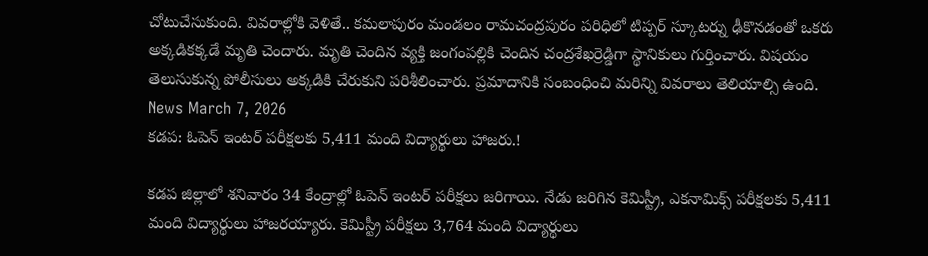చోటుచేసుకుంది. వివరాల్లోకి వెళితే.. కమలాపురం మండలం రామచంద్రపురం పరిధిలో టిప్పర్ స్కూటర్ను ఢీకొనడంతో ఒకరు అక్కడికక్కడే మృతి చెందారు. మృతి చెందిన వ్యక్తి జంగంపల్లికి చెందిన చంద్రశేఖర్రెడ్డిగా స్థానికులు గుర్తించారు. విషయం తెలుసుకున్న పోలీసులు అక్కడికి చేరుకుని పరిశీలించారు. ప్రమాదానికి సంబంధించి మరిన్ని వివరాలు తెలియాల్సి ఉంది.
News March 7, 2026
కడప: ఓపెన్ ఇంటర్ పరీక్షలకు 5,411 మంది విద్యార్థులు హాజరు.!

కడప జిల్లాలో శనివారం 34 కేంద్రాల్లో ఓపెన్ ఇంటర్ పరీక్షలు జరిగాయి. నేడు జరిగిన కెమిస్ట్రీ, ఎకనామిక్స్ పరీక్షలకు 5,411 మంది విద్యార్థులు హాజరయ్యారు. కెమిస్ట్రీ పరీక్షలు 3,764 మంది విద్యార్థులు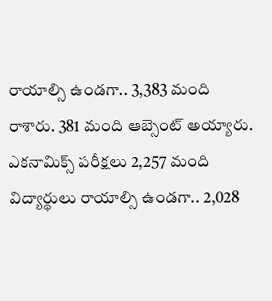రాయాల్సి ఉండగా.. 3,383 మంది రాశారు. 381 మంది ఆబ్సెంట్ అయ్యారు. ఎకనామిక్స్ పరీక్షలు 2,257 మంది విద్యార్థులు రాయాల్సి ఉండగా.. 2,028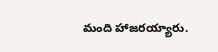మంది హాజరయ్యారు.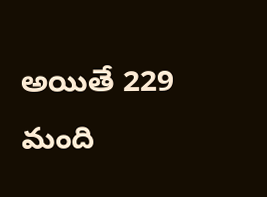అయితే 229 మంది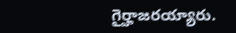గైర్హాజరయ్యారు.